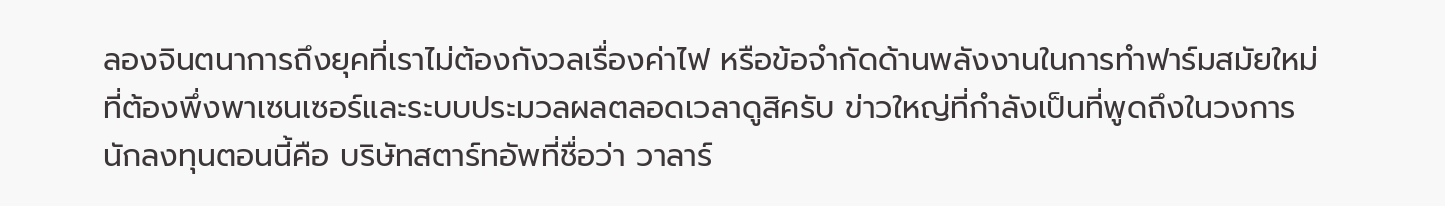ลองจินตนาการถึงยุคที่เราไม่ต้องกังวลเรื่องค่าไฟ หรือข้อจำกัดด้านพลังงานในการทำฟาร์มสมัยใหม่ที่ต้องพึ่งพาเซนเซอร์และระบบประมวลผลตลอดเวลาดูสิครับ ข่าวใหญ่ที่กำลังเป็นที่พูดถึงในวงการนักลงทุนตอนนี้คือ บริษัทสตาร์ทอัพที่ชื่อว่า วาลาร์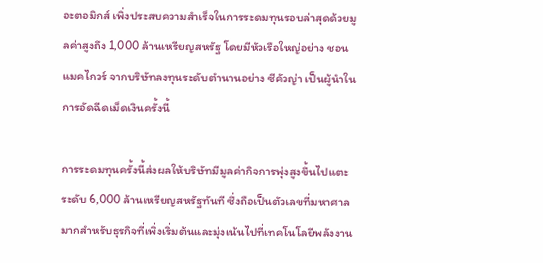อะตอมิกส์ เพิ่งประสบความสำเร็จในการระดมทุนรอบล่าสุดด้วยมูลค่าสูงถึง 1,000 ล้านเหรียญสหรัฐ โดยมีหัวเรือใหญ่อย่าง ชอน แมคไกวร์ จากบริษัทลงทุนระดับตำนานอย่าง ซีคัวญ่า เป็นผู้นำในการอัดฉีดเม็ดเงินครั้งนี้

การระดมทุนครั้งนี้ส่งผลให้บริษัทมีมูลค่ากิจการพุ่งสูงขึ้นไปแตะระดับ 6,000 ล้านเหรียญสหรัฐทันที ซึ่งถือเป็นตัวเลขที่มหาศาลมากสำหรับธุรกิจที่เพิ่งเริ่มต้นและมุ่งเน้นไปที่เทคโนโลยีพลังงาน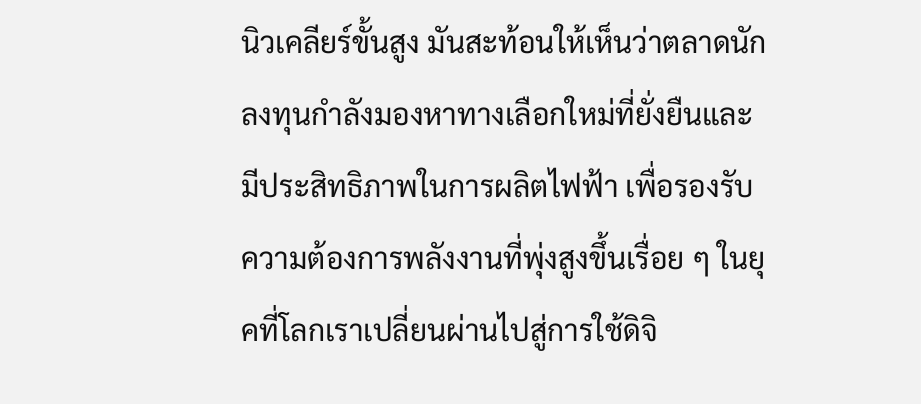นิวเคลียร์ขั้นสูง มันสะท้อนให้เห็นว่าตลาดนักลงทุนกำลังมองหาทางเลือกใหม่ที่ยั่งยืนและมีประสิทธิภาพในการผลิตไฟฟ้า เพื่อรองรับความต้องการพลังงานที่พุ่งสูงขึ้นเรื่อย ๆ ในยุคที่โลกเราเปลี่ยนผ่านไปสู่การใช้ดิจิ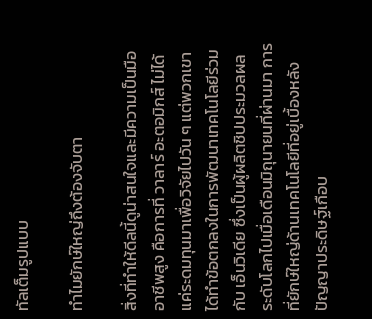ทัลเต็มรูปแบบ

ทำไมยักษ์ใหญ่ถึงต้องจับตา

สิ่งที่ทำให้ดีลนี้ดูน่าสนใจและมีความเป็นมืออาชีพสูง คือการที่ วาลาร์ อะตอมิกส์ ไม่ได้แค่ระดมทุนมาเพื่อวิจัยไปวัน ๆ แต่พวกเขาได้ทำข้อตกลงในการพัฒนาเทคโนโลยีร่วมกับ เอ็นวิเดีย ซึ่งเป็นผู้ผลิตชิปประมวลผลระดับโลกไปเมื่อเดือนมิถุนายนที่ผ่านมา การที่ยักษ์ใหญ่ด้านเทคโนโลยีที่อยู่เบื้องหลังปัญญาประดิษฐ์เกือบ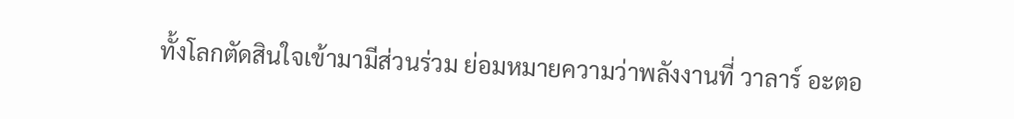ทั้งโลกตัดสินใจเข้ามามีส่วนร่วม ย่อมหมายความว่าพลังงานที่ วาลาร์ อะตอ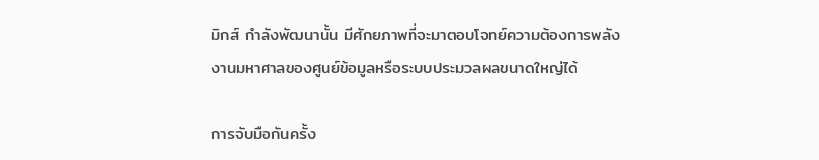มิกส์ กำลังพัฒนานั้น มีศักยภาพที่จะมาตอบโจทย์ความต้องการพลังงานมหาศาลของศูนย์ข้อมูลหรือระบบประมวลผลขนาดใหญ่ได้

การจับมือกันครั้ง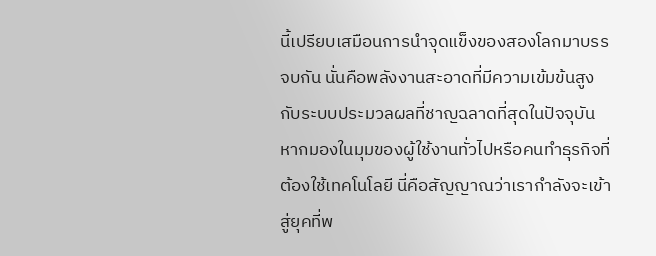นี้เปรียบเสมือนการนำจุดแข็งของสองโลกมาบรรจบกัน นั่นคือพลังงานสะอาดที่มีความเข้มข้นสูง กับระบบประมวลผลที่ชาญฉลาดที่สุดในปัจจุบัน หากมองในมุมของผู้ใช้งานทั่วไปหรือคนทำธุรกิจที่ต้องใช้เทคโนโลยี นี่คือสัญญาณว่าเรากำลังจะเข้าสู่ยุคที่พ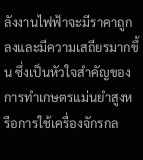ลังงานไฟฟ้าจะมีราคาถูกลงและมีความเสถียรมากขึ้น ซึ่งเป็นหัวใจสำคัญของการทำเกษตรแม่นยำสูงหรือการใช้เครื่องจักรกล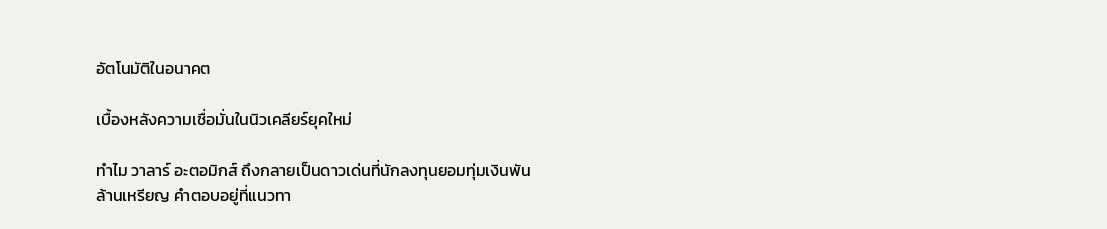อัตโนมัติในอนาคต

เบื้องหลังความเชื่อมั่นในนิวเคลียร์ยุคใหม่

ทำไม วาลาร์ อะตอมิกส์ ถึงกลายเป็นดาวเด่นที่นักลงทุนยอมทุ่มเงินพันล้านเหรียญ คำตอบอยู่ที่แนวทา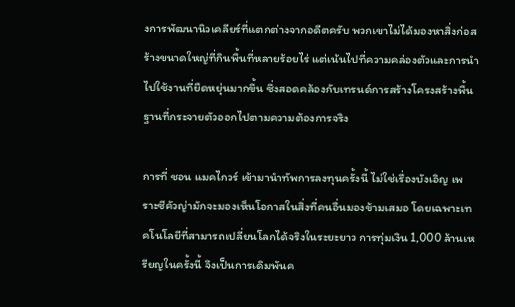งการพัฒนานิวเคลียร์ที่แตกต่างจากอดีตครับ พวกเขาไม่ได้มองหาสิ่งก่อสร้างขนาดใหญ่ที่กินพื้นที่หลายร้อยไร่ แต่เน้นไปที่ความคล่องตัวและการนำไปใช้งานที่ยืดหยุ่นมากขึ้น ซึ่งสอดคล้องกับเทรนด์การสร้างโครงสร้างพื้นฐานที่กระจายตัวออกไปตามความต้องการจริง

การที่ ชอน แมคไกวร์ เข้ามานำทัพการลงทุนครั้งนี้ ไม่ใช่เรื่องบังเอิญ เพราะซีคัวญ่ามักจะมองเห็นโอกาสในสิ่งที่คนอื่นมองข้ามเสมอ โดยเฉพาะเทคโนโลยีที่สามารถเปลี่ยนโลกได้จริงในระยะยาว การทุ่มเงิน 1,000 ล้านเหรียญในครั้งนี้ จึงเป็นการเดิมพันค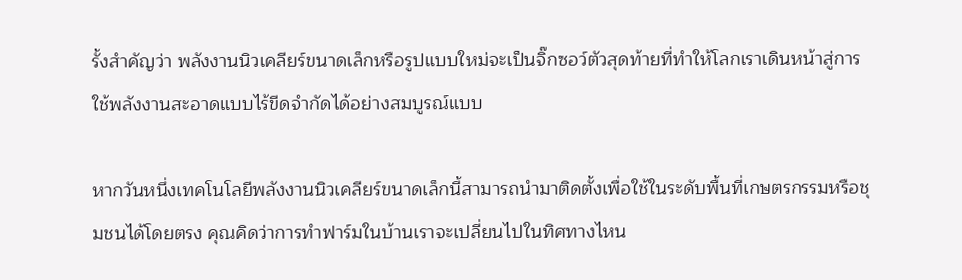รั้งสำคัญว่า พลังงานนิวเคลียร์ขนาดเล็กหรือรูปแบบใหม่จะเป็นจิ๊กซอว์ตัวสุดท้ายที่ทำให้โลกเราเดินหน้าสู่การใช้พลังงานสะอาดแบบไร้ขีดจำกัดได้อย่างสมบูรณ์แบบ

หากวันหนึ่งเทคโนโลยีพลังงานนิวเคลียร์ขนาดเล็กนี้สามารถนำมาติดตั้งเพื่อใช้ในระดับพื้นที่เกษตรกรรมหรือชุมชนได้โดยตรง คุณคิดว่าการทำฟาร์มในบ้านเราจะเปลี่ยนไปในทิศทางไหน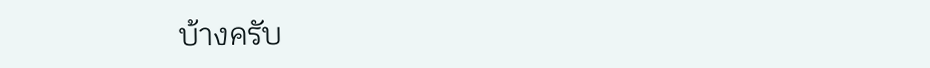บ้างครับ